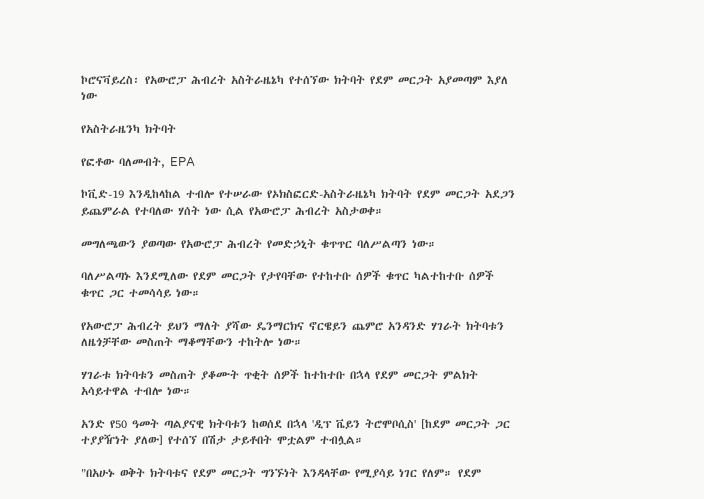ኮሮናቫይረስ፡ የአውሮፓ ሕብረት አስትራዜኔካ የተሰኘው ክትባት የደም መርጋት አያመጣም እያለ ነው

የአስትራዜንካ ክትባት

የፎቶው ባለመብት, EPA

ኮቪድ-19 እንዲከላከል ተብሎ የተሠራው የኦክስፎርድ-አስትራዜኔካ ክትባት የደም መርጋት አደጋን ይጨምራል የተባለው ሃሰት ነው ሲል የአውሮፓ ሕብረት አስታወቀ።

መግለጫውን ያወጣው የአውሮፓ ሕብረት የመድኃኒት ቁጥጥር ባለሥልጣን ነው።

ባለሥልጣኑ እንደሚለው የደም መርጋት የታየባቸው የተከተቡ ሰዎች ቁጥር ካልተከተቡ ሰዎች ቁጥር ጋር ተመሳሳይ ነው።

የአውሮፓ ሕብረት ይህን ማለት ያሻው ዴንማርክና ኖርዌይን ጨምሮ አንዳንድ ሃገራት ክትባቱን ለዜጎቻቸው መስጠት ማቆማቸውን ተከትሎ ነው።

ሃገራቱ ክትባቱን መስጠት ያቆሙት ጥቂት ሰዎች ከተከተቡ በኋላ የደም መርጋት ምልክት አሳይተዋል ተብሎ ነው።

አንድ የ50 ዓመት ጣልያናዊ ክትባቱን ከወሰደ በኋላ 'ዲፕ ቬይን ትሮሞቦሲስ' [ከደም መርጋት ጋር ተያያዥነት ያለው] የተሰኘ በሽታ ታይቶበት ሞቷልም ተብሏል።

"በአሁኑ ወቅት ክትባቱና የደም መርጋት ግንኙነት እንዳላቸው የሚያሳይ ነገር የለም። የደም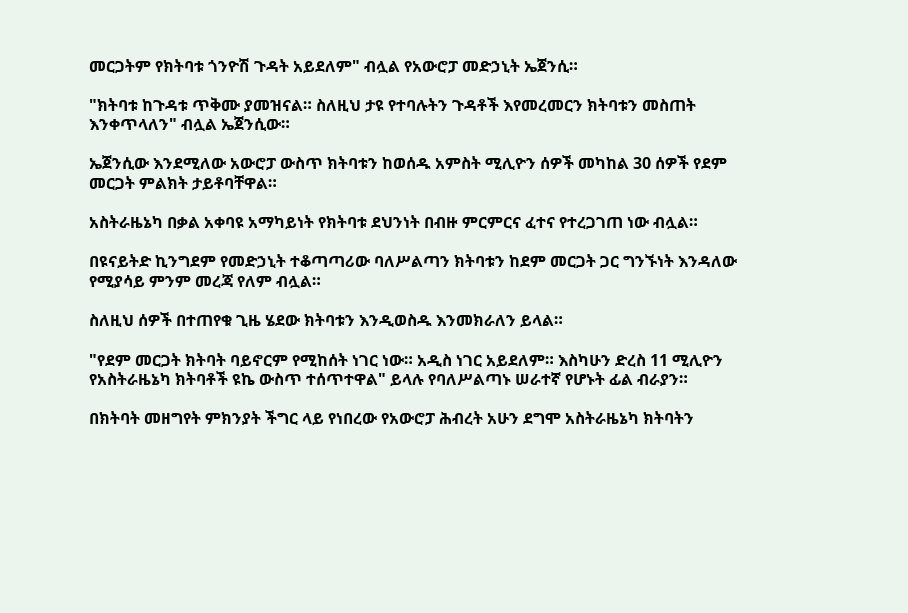መርጋትም የክትባቱ ጎንዮሽ ጉዳት አይደለም" ብሏል የአውሮፓ መድኃኒት ኤጀንሲ።

"ክትባቱ ከጉዳቱ ጥቅሙ ያመዝናል። ስለዚህ ታዩ የተባሉትን ጉዳቶች እየመረመርን ክትባቱን መስጠት እንቀጥላለን" ብሏል ኤጀንሲው።

ኤጀንሲው እንደሚለው አውሮፓ ውስጥ ክትባቱን ከወሰዱ አምስት ሚሊዮን ሰዎች መካከል 30 ሰዎች የደም መርጋት ምልክት ታይቶባቸዋል።

አስትራዜኔካ በቃል አቀባዩ አማካይነት የክትባቱ ደህንነት በብዙ ምርምርና ፈተና የተረጋገጠ ነው ብሏል።

በዩናይትድ ኪንግደም የመድኃኒት ተቆጣጣሪው ባለሥልጣን ክትባቱን ከደም መርጋት ጋር ግንኙነት እንዳለው የሚያሳይ ምንም መረጃ የለም ብሏል።

ስለዚህ ሰዎች በተጠየቁ ጊዜ ሄደው ክትባቱን እንዲወስዱ እንመክራለን ይላል።

"የደም መርጋት ክትባት ባይኖርም የሚከሰት ነገር ነው። አዲስ ነገር አይደለም። እስካሁን ድረስ 11 ሚሊዮን የአስትራዜኔካ ክትባቶች ዩኬ ውስጥ ተሰጥተዋል" ይላሉ የባለሥልጣኑ ሠራተኛ የሆኑት ፊል ብራያን።

በክትባት መዘግየት ምክንያት ችግር ላይ የነበረው የአውሮፓ ሕብረት አሁን ደግሞ አስትራዜኔካ ክትባትን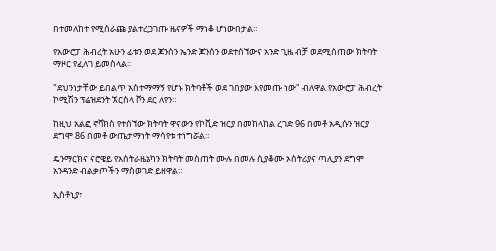በተመለከተ የሚሰራጩ ያልተረጋገጡ ዜናዎች ማነቆ ሆነውበታል።

የአውሮፓ ሕብረት አሁን ፊቱን ወደ ጆንሰን ኤንድ ጆንሰን ወደተሰኘውና አንድ ጊዜ ብቻ ወደሚሰጠው ክትባት ማዞር የፈለገ ይመስላል።

"ደህንነታቸው ይበልጥ አስተማማኝ የሆኑ ክትባቶች ወደ ገበያው እየመጡ ነው" ብለዋል የአውሮፓ ሕብረት ኮሚሽን ፕሬዝደንት ኧርስላ ቮን ደር ለየን።

ከዚህ አልፎ ኖቫክስ የተሰኘው ክትባት ዋናውን የኮቪድ ዝርያ በመከላከል ረገድ 96 በመቶ አዲሱን ዝርያ ደግሞ 86 በመቶ ውጤታማነት ማሳየቱ ተነግሯል።

ዴንማርክና ናሮዌይ የአስትራዜኔካን ክትባት መስጠት ሙሉ በመሉ ሲያቆሙ ኦስትሪያና ጣሊያን ደግሞ አንዳንድ ብልቃጦችን ማስወገድ ይዘዋል።

ኢስቶኒያ፣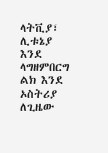ላትቪያ፣ ሊቱኔያ እንደ ላግዘምበርግ ልክ እንደ ኦስትሪያ ለጊዜው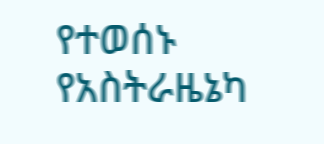የተወሰኑ የአስትራዜኔካ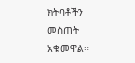ክትባቶችን መስጠት አቁመዋል።